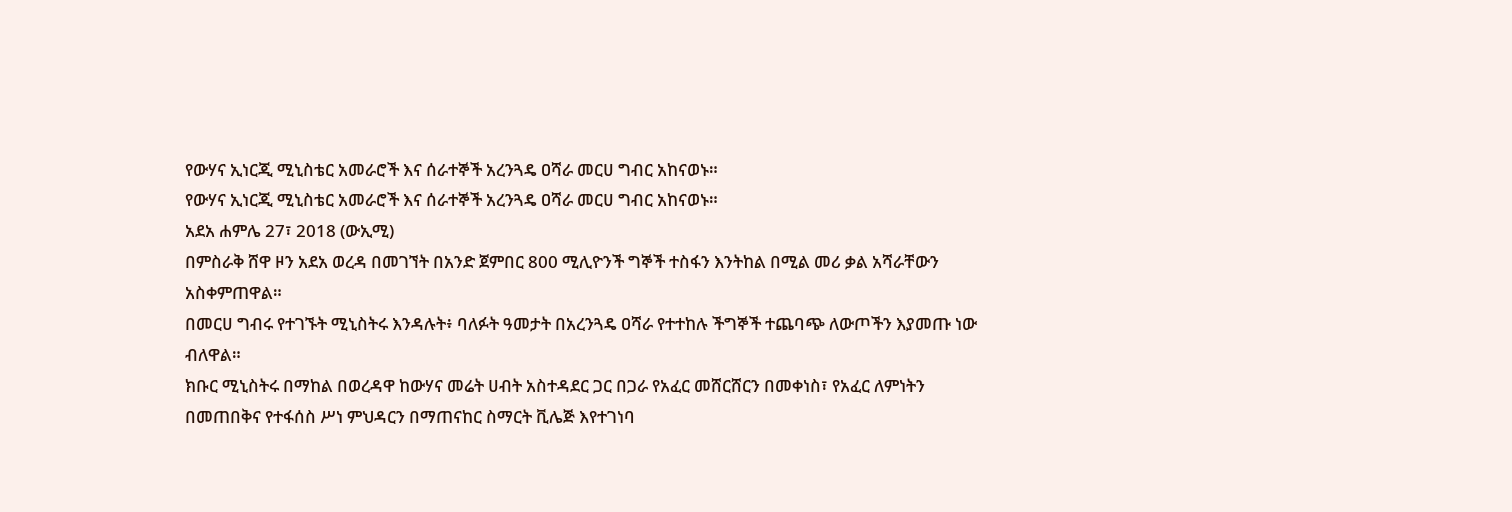የውሃና ኢነርጂ ሚኒስቴር አመራሮች እና ሰራተኞች አረንጓዴ ዐሻራ መርሀ ግብር አከናወኑ።
የውሃና ኢነርጂ ሚኒስቴር አመራሮች እና ሰራተኞች አረንጓዴ ዐሻራ መርሀ ግብር አከናወኑ።
አደአ ሐምሌ 27፣ 2018 (ውኢሚ)
በምስራቅ ሸዋ ዞን አደአ ወረዳ በመገኘት በአንድ ጀምበር 800 ሚሊዮንች ግኞች ተስፋን እንትከል በሚል መሪ ቃል አሻራቸውን አስቀምጠዋል።
በመርሀ ግብሩ የተገኙት ሚኒስትሩ እንዳሉት፥ ባለፉት ዓመታት በአረንጓዴ ዐሻራ የተተከሉ ችግኞች ተጨባጭ ለውጦችን እያመጡ ነው ብለዋል።
ክቡር ሚኒስትሩ በማከል በወረዳዋ ከውሃና መሬት ሀብት አስተዳደር ጋር በጋራ የአፈር መሸርሸርን በመቀነስ፣ የአፈር ለምነትን በመጠበቅና የተፋሰስ ሥነ ምህዳርን በማጠናከር ስማርት ቪሌጅ እየተገነባ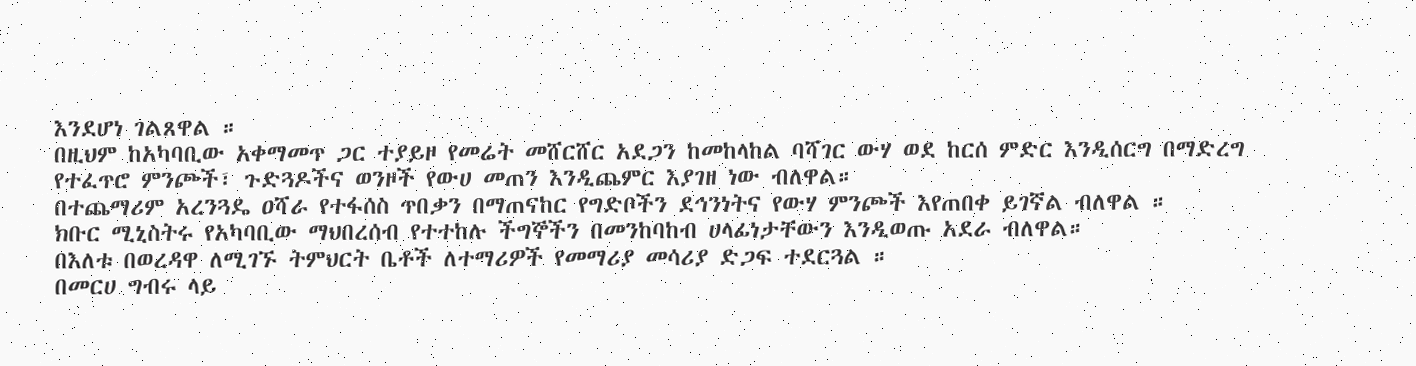እንደሆነ ገልጸዋል ።
በዚህም ከአካባቢው አቀማመጥ ጋር ተያይዞ የመሬት መሸርሸር አደጋን ከመከላከል ባሻገር ውሃ ወደ ከርሰ ምድር እንዲሰርግ በማድረግ የተፈጥሮ ምንጮች፣ ጉድጓዶችና ወንዞች የውሀ መጠን እንዲጨምር እያገዘ ነው ብለዋል።
በተጨማሪም አረንጓዴ ዐሻራ የተፋሰስ ጥበቃን በማጠናከር የግድቦችን ደኅንነትና የውሃ ምንጮች እየጠበቀ ይገኛል ብለዋል ።
ክቡር ሚኒስትሩ የአካባቢው ማህበረሰብ የተተከሉ ችግኞችን በመንከባከብ ሀላፊነታቸውን እንዲወጡ አደራ ብለዋል።
በእለቱ በወረዳዋ ለሚገኙ ትምህርት ቤቶች ለተማሪዎች የመማሪያ መሳሪያ ድጋፍ ተደርጓል ።
በመርሀ ግብሩ ላይ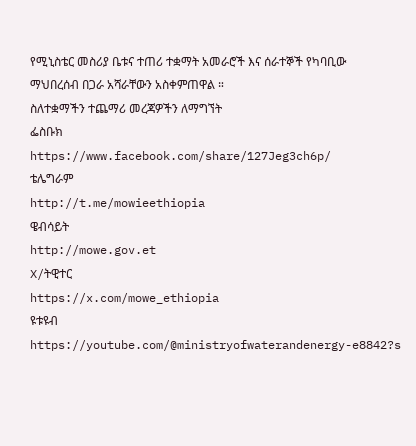የሚኒስቴር መስሪያ ቤቱና ተጠሪ ተቋማት አመራሮች እና ሰራተኞች የካባቢው ማህበረሰብ በጋራ አሻራቸውን አስቀምጠዋል ።
ስለተቋማችን ተጨማሪ መረጃዎችን ለማግኘት
ፌስቡክ
https://www.facebook.com/share/127Jeg3ch6p/
ቴሌግራም
http://t.me/mowieethiopia
ዌብሳይት
http://mowe.gov.et
X/ትዊተር
https://x.com/mowe_ethiopia
ዩቱዩብ
https://youtube.com/@ministryofwaterandenergy-e8842?s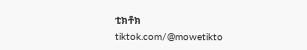ቲክቶክ
tiktok.com/@mowetikto